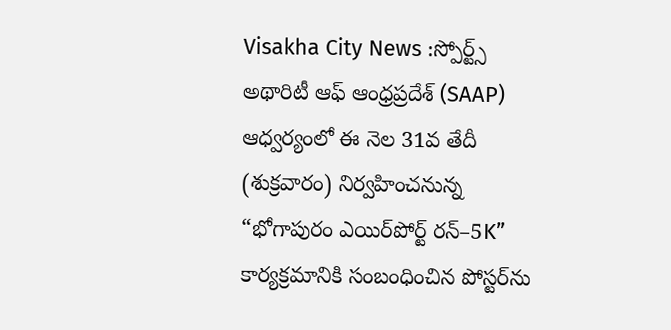Visakha City News :స్పోర్ట్స్ అథారిటీ ఆఫ్ ఆంధ్రప్రదేశ్ (SAAP) ఆధ్వర్యంలో ఈ నెల 31వ తేదీ (శుక్రవారం) నిర్వహించనున్న “భోగాపురం ఎయిర్‌పోర్ట్ రన్–5K” కార్యక్రమానికి సంబంధించిన పోస్టర్‌ను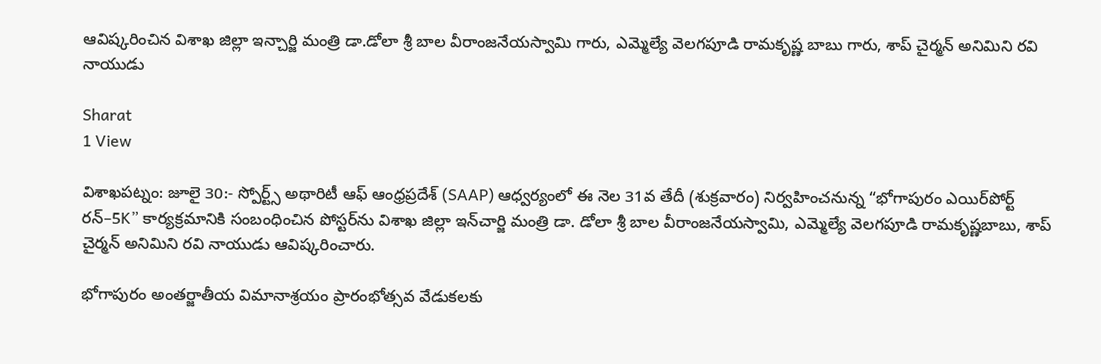ఆవిష్కరించిన విశాఖ జిల్లా ఇన్చార్జి మంత్రి డా.డోలా శ్రీ బాల వీరాంజనేయస్వామి గారు, ఎమ్మెల్యే వెలగపూడి రామకృష్ణ బాబు గారు, శాప్ చైర్మన్ అనిమిని రవి నాయుడు

Sharat
1 View

విశాఖపట్నం: జూలై 30:- స్పోర్ట్స్ అథారిటీ ఆఫ్ ఆంధ్రప్రదేశ్ (SAAP) ఆధ్వర్యంలో ఈ నెల 31వ తేదీ (శుక్రవారం) నిర్వహించనున్న “భోగాపురం ఎయిర్‌పోర్ట్ రన్–5K” కార్యక్రమానికి సంబంధించిన పోస్టర్‌ను విశాఖ జిల్లా ఇన్‌చార్జి మంత్రి డా. డోలా శ్రీ బాల వీరాంజనేయస్వామి, ఎమ్మెల్యే వెలగపూడి రామకృష్ణబాబు, శాప్ చైర్మన్ అనిమిని రవి నాయుడు ఆవిష్కరించారు.

భోగాపురం అంతర్జాతీయ విమానాశ్రయం ప్రారంభోత్సవ వేడుకలకు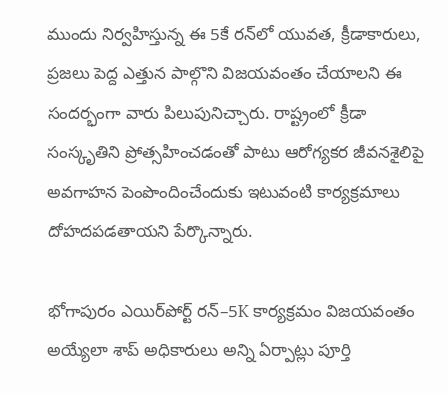ముందు నిర్వహిస్తున్న ఈ 5కే రన్‌లో యువత, క్రీడాకారులు, ప్రజలు పెద్ద ఎత్తున పాల్గొని విజయవంతం చేయాలని ఈ సందర్భంగా వారు పిలుపునిచ్చారు. రాష్ట్రంలో క్రీడా సంస్కృతిని ప్రోత్సహించడంతో పాటు ఆరోగ్యకర జీవనశైలిపై అవగాహన పెంపొందించేందుకు ఇటువంటి కార్యక్రమాలు దోహదపడతాయని పేర్కొన్నారు.

భోగాపురం ఎయిర్‌పోర్ట్ రన్–5K కార్యక్రమం విజయవంతం అయ్యేలా శాప్ అధికారులు అన్ని ఏర్పాట్లు పూర్తి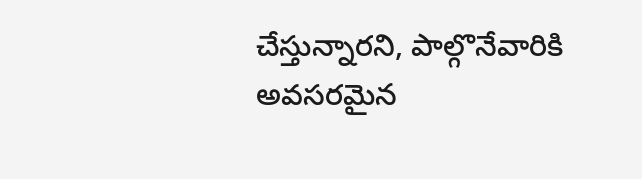చేస్తున్నారని, పాల్గొనేవారికి అవసరమైన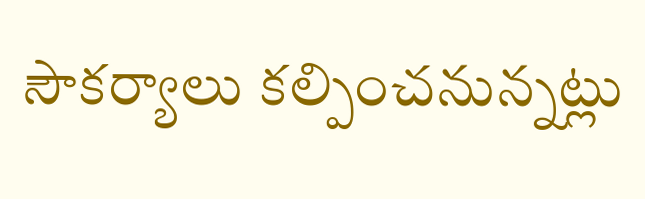సౌకర్యాలు కల్పించనున్నట్లు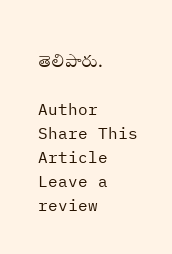తెలిపారు.

Author
Share This Article
Leave a review